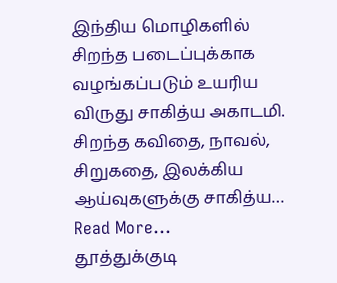இந்திய மொழிகளில் சிறந்த படைப்புக்காக வழங்கப்படும் உயரிய விருது சாகித்ய அகாடமி. சிறந்த கவிதை, நாவல், சிறுகதை, இலக்கிய ஆய்வுகளுக்கு சாகித்ய… Read More...
தூத்துக்குடி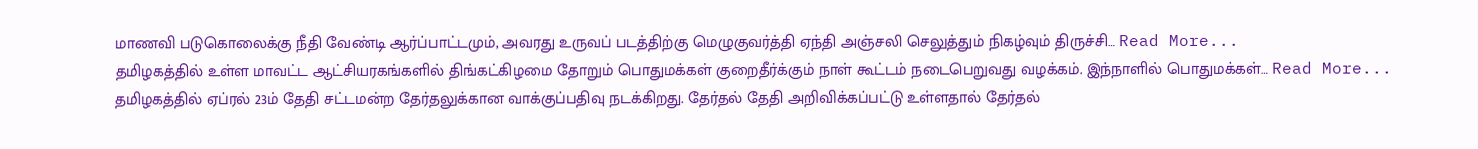மாணவி படுகொலைக்கு நீதி வேண்டி ஆர்ப்பாட்டமும், அவரது உருவப் படத்திற்கு மெழுகுவர்த்தி ஏந்தி அஞ்சலி செலுத்தும் நிகழ்வும் திருச்சி… Read More...
தமிழகத்தில் உள்ள மாவட்ட ஆட்சியரகங்களில் திங்கட்கிழமை தோறும் பொதுமக்கள் குறைதீர்க்கும் நாள் கூட்டம் நடைபெறுவது வழக்கம். இந்நாளில் பொதுமக்கள்… Read More...
தமிழகத்தில் ஏப்ரல் 23ம் தேதி சட்டமன்ற தேர்தலுக்கான வாக்குப்பதிவு நடக்கிறது. தேர்தல் தேதி அறிவிக்கப்பட்டு உள்ளதால் தேர்தல்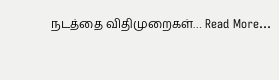நடத்தை விதிமுறைகள்… Read More...